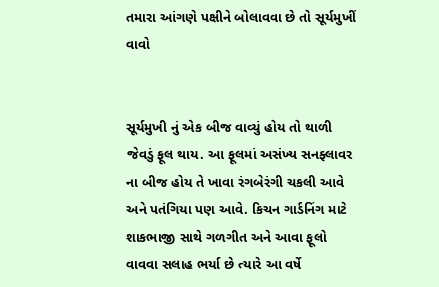તમારા આંગણે પક્ષીને બોલાવવા છે તો સૂર્યમુખીં વાવો


સૂર્યમુખી નું એક બીજ વાવ્યું હોય તો થાળી જેવડું ફૂલ થાય. આ ફૂલમાં અસંખ્ય સનફ્લાવર ના બીજ હોય તે ખાવા રંગબેરંગી ચકલી આવે અને પતંગિયા પણ આવે. કિચન ગાર્ડનિંગ માટે શાકભાજી સાથે ગળગીત અને આવા ફૂલો વાવવા સલાહ ભર્યા છે ત્યારે આ વર્ષે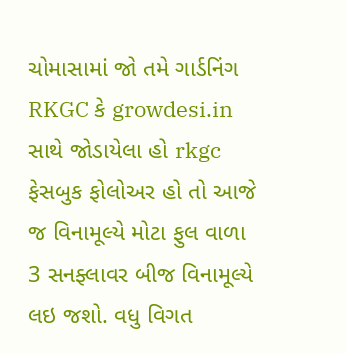ચોમાસામાં જો તમે ગાર્ડનિંગ RKGC કે growdesi.in સાથે જોડાયેલા હો rkgc ફેસબુક ફોલોઅર હો તો આજે જ વિનામૂલ્યે મોટા ફુલ વાળા 3 સનફ્લાવર બીજ વિનામૂલ્યે લઇ જશો. વધુ વિગત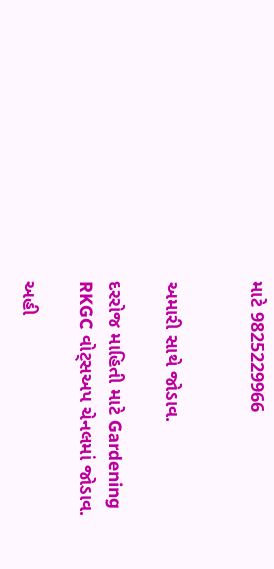માટે 9825229966


અમારી સાથે જોડાવ.

દરરોજ માહિતી માટે Gardening RKGC વોટ્સઅપ ચેનલમાં જોડાવ.

અહી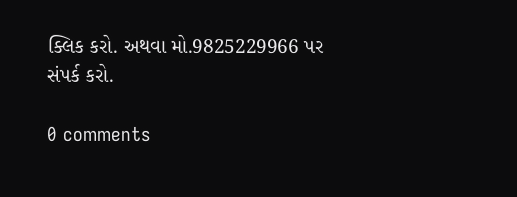ક્લિક કરો. અથવા મો.9825229966 પર સંપર્ક કરો.

0 comments